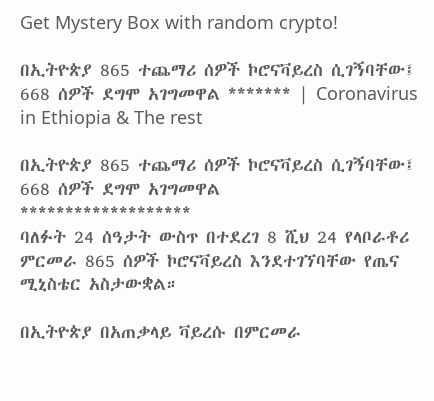Get Mystery Box with random crypto!

በኢትዮጵያ 865 ተጨማሪ ሰዎች ኮሮናቫይረስ ሲገኝባቸው፤ 668 ሰዎች ደግሞ አገግመዋል ******* | Coronavirus in Ethiopia & The rest

በኢትዮጵያ 865 ተጨማሪ ሰዎች ኮሮናቫይረስ ሲገኝባቸው፤ 668 ሰዎች ደግሞ አገግመዋል
*******************
ባለፉት 24 ሰዓታት ውስጥ በተደረገ 8 ሺህ 24 የላቦራቶሪ ምርመራ 865 ሰዎች ኮሮናቫይረስ እንደተገኘባቸው የጤና ሚኒስቴር አስታውቋል።

በኢትዮጵያ በአጠቃላይ ቫይረሱ በምርመራ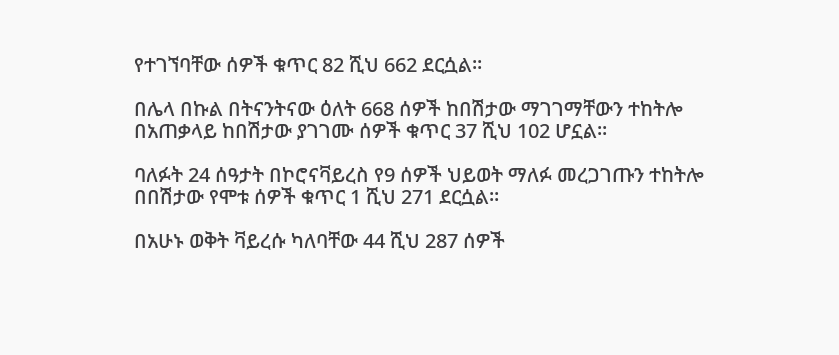የተገኘባቸው ሰዎች ቁጥር 82 ሺህ 662 ደርሷል።

በሌላ በኩል በትናንትናው ዕለት 668 ሰዎች ከበሽታው ማገገማቸውን ተከትሎ በአጠቃላይ ከበሽታው ያገገሙ ሰዎች ቁጥር 37 ሺህ 102 ሆኗል።

ባለፉት 24 ሰዓታት በኮሮናቫይረስ የ9 ሰዎች ህይወት ማለፉ መረጋገጡን ተከትሎ በበሽታው የሞቱ ሰዎች ቁጥር 1 ሺህ 271 ደርሷል።

በአሁኑ ወቅት ቫይረሱ ካለባቸው 44 ሺህ 287 ሰዎች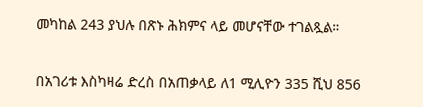መካከል 243 ያህሉ በጽኑ ሕክምና ላይ መሆናቸው ተገልጿል።

በአገሪቱ እስካዛሬ ድረስ በአጠቃላይ ለ1 ሚሊዮን 335 ሺህ 856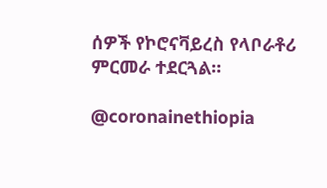ሰዎች የኮሮናቫይረስ የላቦራቶሪ ምርመራ ተደርጓል።

@coronainethiopia